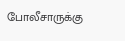போலீசாருக்கு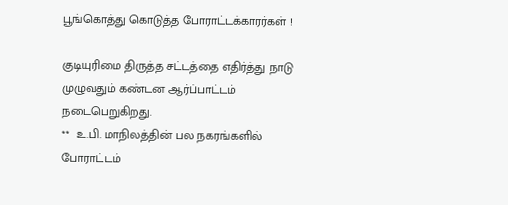பூங்கொத்து கொடுத்த போராட்டக்காரர்கள் !

குடியுரிமை திருத்த சட்டத்தை எதிர்த்து நாடு முழுவதும் கண்டன ஆர்ப்பாட்டம் நடைபெறுகிறது.
**  உ.பி. மாநிலத்தின் பல நகரங்களில்   போராட்டம்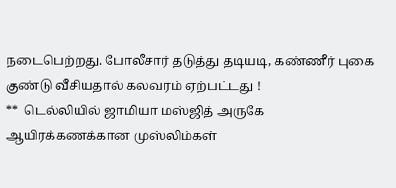நடைபெற்றது. போலீசார் தடுத்து தடியடி, கண்ணீர் புகை குண்டு வீசியதால் கலவரம் ஏற்பட்டது !
**  டெல்லியில் ஜாமியா மஸ்ஜித் அருகே ஆயிரக்கணக்கான முஸ்லிம்கள்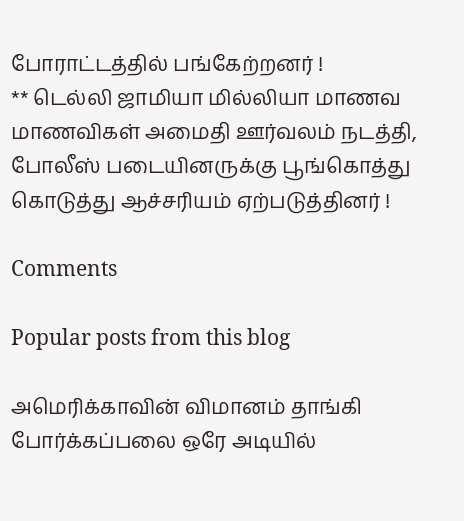போராட்டத்தில் பங்கேற்றனர் !
** டெல்லி ஜாமியா மில்லியா மாணவ மாணவிகள் அமைதி ஊர்வலம் நடத்தி, போலீஸ் படையினருக்கு பூங்கொத்து கொடுத்து ஆச்சரியம் ஏற்படுத்தினர் !

Comments

Popular posts from this blog

அமெரிக்காவின் விமானம் தாங்கி போர்க்கப்பலை ஒரே அடியில்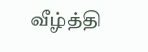வீழ்த்தி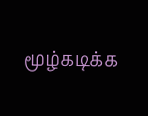மூழ்கடிக்க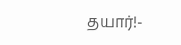தயார்!-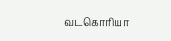வடகொரியா